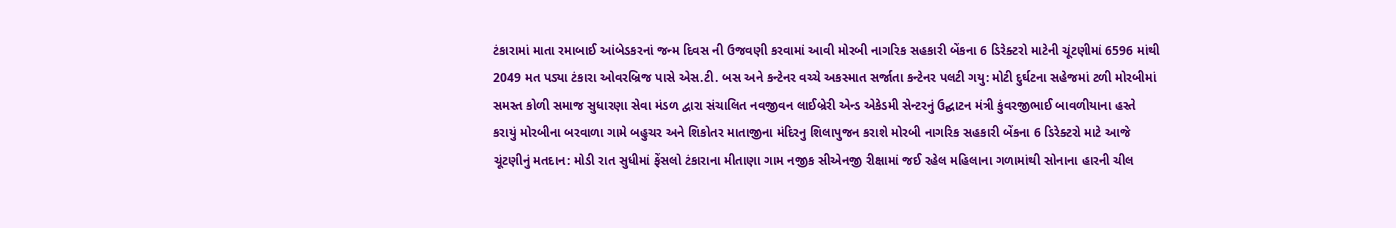ટંકારામાં માતા રમાબાઈ આંબેડકરનાં જન્મ દિવસ ની ઉજવણી કરવામાં આવી મોરબી નાગરિક સહકારી બેંકના 6 ડિરેક્ટરો માટેની ચૂંટણીમાં 6596 માંથી 2049 મત પડ્યા ટંકારા ઓવરબ્રિજ પાસે એસ.ટી. બસ અને કન્ટેનર વચ્ચે અકસ્માત સર્જાતા કન્ટેનર પલટી ગયુ: મોટી દુર્ઘટના સહેજમાં ટળી મોરબીમાં સમસ્ત કોળી સમાજ સુધારણા સેવા મંડળ દ્વારા સંચાલિત નવજીવન લાઈબ્રેરી એન્ડ એકેડમી સેન્ટરનું ઉદ્ઘાટન મંત્રી કુંવરજીભાઈ બાવળીયાના હસ્તે કરાયું મોરબીના બરવાળા ગામે બહુચર અને શિકોતર માતાજીના મંદિરનુ શિલાપુજન કરાશે મોરબી નાગરિક સહકારી બેંકના 6 ડિરેક્ટરો માટે આજે ચૂંટણીનું મતદાન: મોડી રાત સુધીમાં ફેંસલો ટંકારાના મીતાણા ગામ નજીક સીએનજી રીક્ષામાં જઈ રહેલ મહિલાના ગળામાંથી સોનાના હારની ચીલ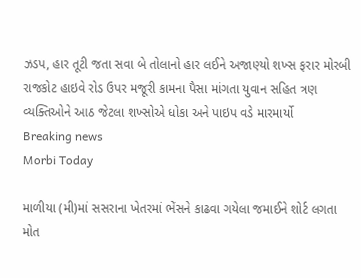ઝડપ, હાર તૂટી જતા સવા બે તોલાનો હાર લઈને અજાણ્યો શખ્સ ફરાર મોરબી રાજકોટ હાઇવે રોડ ઉપર મજૂરી કામના પૈસા માંગતા યુવાન સહિત ત્રણ વ્યક્તિઓને આઠ જેટલા શખ્સોએ ધોકા અને પાઇપ વડે મારમાર્યો
Breaking news
Morbi Today

માળીયા (મી)માં સસરાના ખેતરમાં ભેંસને કાઢવા ગયેલા જમાઈને શોર્ટ લગતા મોત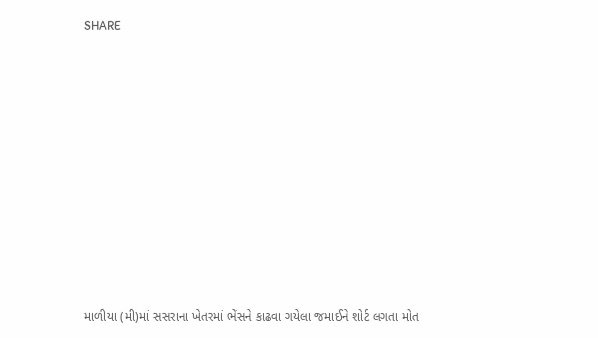SHARE













માળીયા (મી)માં સસરાના ખેતરમાં ભેંસને કાઢવા ગયેલા જમાઈને શોર્ટ લગતા મોત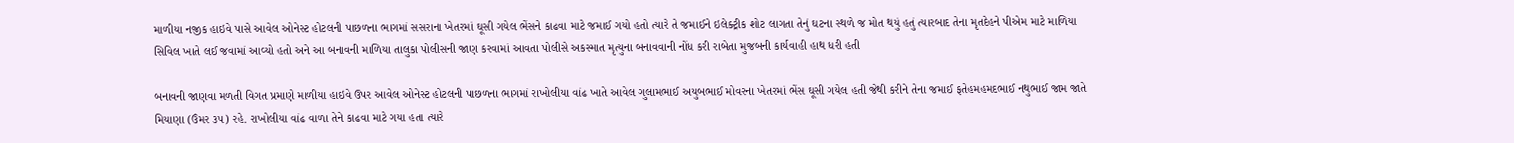માળીયા નજીક હાઇવે પાસે આવેલ ઓનેસ્ટ હોટલની પાછળના ભાગમાં સસરાના ખેતરમાં ઘૂસી ગયેલ ભેંસને કાઢવા માટે જમાઈ ગયો હતો ત્યારે તે જમાઈને ઇલેક્ટ્રીક શોટ લાગતા તેનું ઘટના સ્થળે જ મોત થયું હતું ત્યારબાદ તેના મૃતદેહને પીએમ માટે માળિયા સિવિલ ખાતે લઈ જવામાં આવ્યો હતો અને આ બનાવની માળિયા તાલુકા પોલીસની જાણ કરવામાં આવતા પોલીસે અકસ્માત મૃત્યુના બનાવવાની નોંધ કરી રાબેતા મુજબની કાર્યવાહી હાથ ધરી હતી

બનાવની જાણવા મળતી વિગત પ્રમાણે માળીયા હાઇવે ઉપર આવેલ ઓનેસ્ટ હોટલની પાછળના ભાગમાં રાખોલીયા વાંઢ ખાતે આવેલ ગુલામભાઈ અયુબભાઈ મોવરના ખેતરમાં ભેંસ ઘૂસી ગયેલ હતી જેથી કરીને તેના જમાઈ ફતેહમહમદભાઈ નથુભાઈ જામ જાતે મિયાણા (ઉંમર ૩૫) રહે. રાખોલીયા વાંઢ વાળા તેને કાઢવા માટે ગયા હતા ત્યારે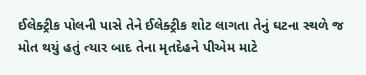ઈલેક્ટ્રીક પોલની પાસે તેને ઈલેક્ટ્રીક શોટ લાગતા તેનું ઘટના સ્થળે જ મોત થયું હતું ત્યાર બાદ તેના મૃતદેહને પીએમ માટે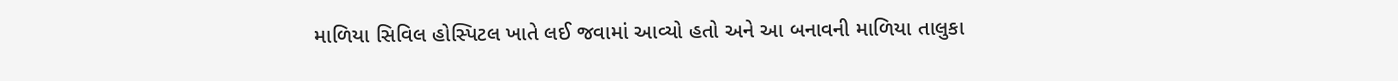માળિયા સિવિલ હોસ્પિટલ ખાતે લઈ જવામાં આવ્યો હતો અને આ બનાવની માળિયા તાલુકા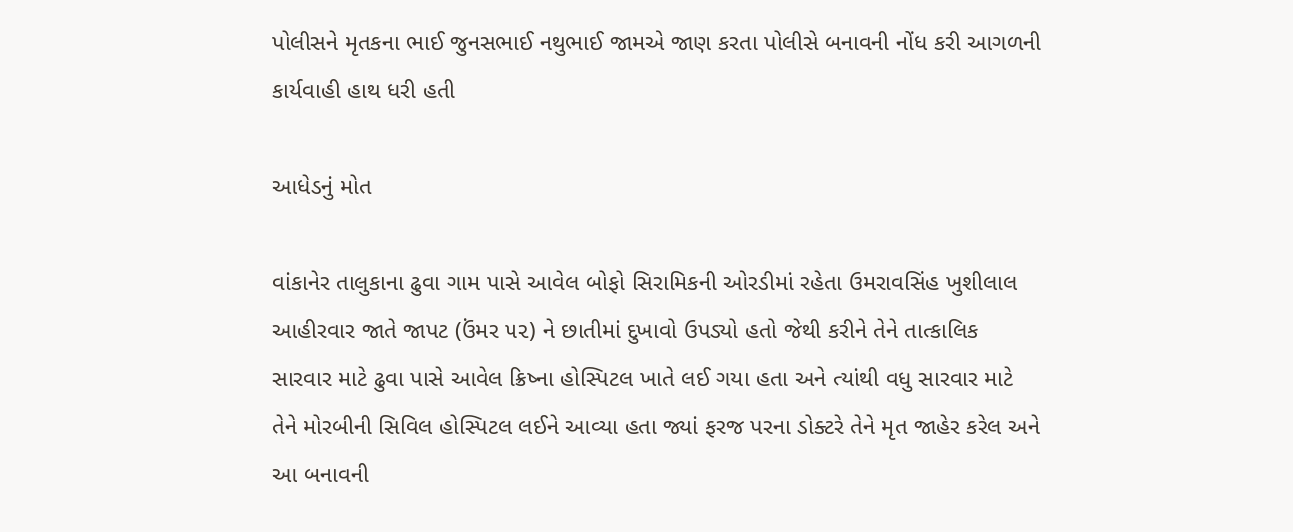પોલીસને મૃતકના ભાઈ જુનસભાઈ નથુભાઈ જામએ જાણ કરતા પોલીસે બનાવની નોંધ કરી આગળની કાર્યવાહી હાથ ધરી હતી

આધેડનું મોત

વાંકાનેર તાલુકાના ઢુવા ગામ પાસે આવેલ બોફો સિરામિકની ઓરડીમાં રહેતા ઉમરાવસિંહ ખુશીલાલ આહીરવાર જાતે જાપટ (ઉંમર ૫૨) ને છાતીમાં દુખાવો ઉપડ્યો હતો જેથી કરીને તેને તાત્કાલિક સારવાર માટે ઢુવા પાસે આવેલ ક્રિષ્ના હોસ્પિટલ ખાતે લઈ ગયા હતા અને ત્યાંથી વધુ સારવાર માટે તેને મોરબીની સિવિલ હોસ્પિટલ લઈને આવ્યા હતા જ્યાં ફરજ પરના ડોક્ટરે તેને મૃત જાહેર કરેલ અને આ બનાવની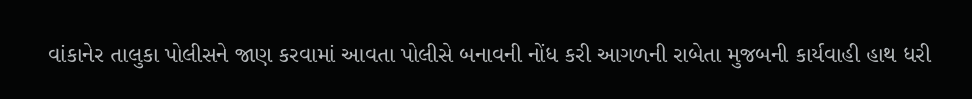વાંકાનેર તાલુકા પોલીસને જાણ કરવામાં આવતા પોલીસે બનાવની નોંધ કરી આગળની રાબેતા મુજબની કાર્યવાહી હાથ ધરી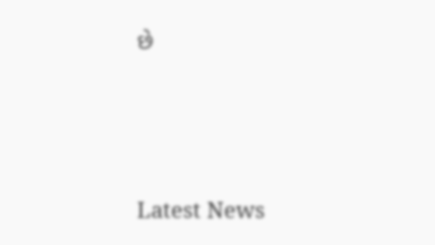છે






Latest News